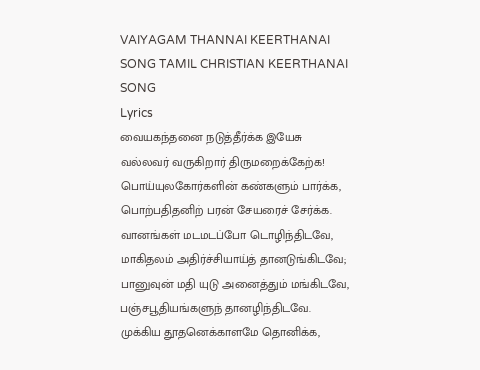VAIYAGAM THANNAI KEERTHANAI SONG TAMIL CHRISTIAN KEERTHANAI SONG
Lyrics
வையகந்தனை நடுத்தீர்க்க இயேசு
வல்லவர் வருகிறார் திருமறைக்கேற்க!
பொய்யுலகோர்களின் கண்களும் பார்க்க,
பொற்பதிதனிற் பரன் சேயரைச் சேர்க்க.
வானங்கள் மடமடப்போ டொழிந்திடவே,
மாகிதலம் அதிர்ச்சியாய்த் தானடுங்கிடவே;
பானுவுன் மதி யுடு அனைத்தும் மங்கிடவே,
பஞ்சபூதியங்களுந் தானழிந்திடவே.
முக்கிய தூதனெக்காளமே தொனிக்க,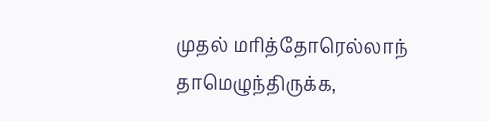முதல் மரித்தோரெல்லாந் தாமெழுந்திருக்க,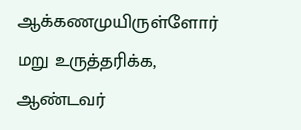ஆக்கணமுயிருள்ளோர் மறு உருத்தரிக்க,
ஆண்டவர்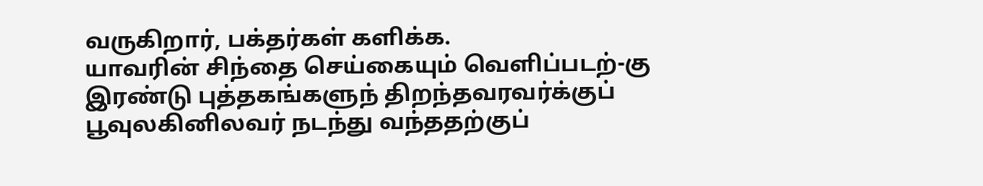வருகிறார், பக்தர்கள் களிக்க.
யாவரின் சிந்தை செய்கையும் வெளிப்படற்-கு
இரண்டு புத்தகங்களுந் திறந்தவரவர்க்குப்
பூவுலகினிலவர் நடந்து வந்ததற்குப்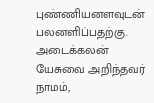புண்ணியனளவுடன் பலனளிப்பதற்கு.
அடைக்கலன் யேசுவை அறிந்தவர் நாமம்,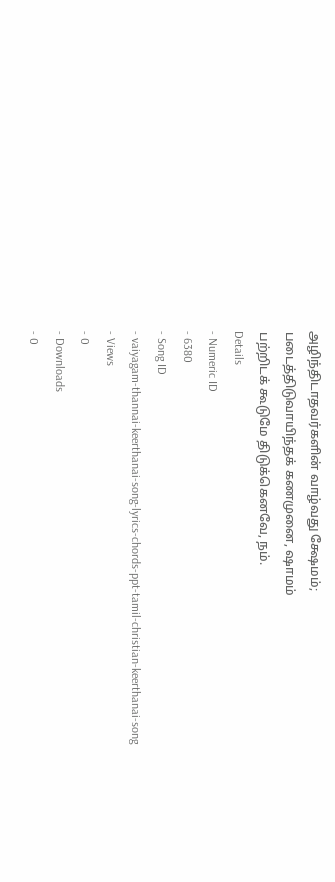அழிந்திடாதவர்களின் வாழ்வது க்ஷேமம்;
படைத்திடுவாயிந்தக் கணமுனை, ஷாமம்
பற்றிடக் கூடுமே திடுக்கெனவே, நம்.
Details
- Numeric ID
- 6380
- Song ID
- vaiyagam-thannai-keerthanai-song-lyrics-chords-ppt-tamil-christian-keerthanai-song
- Views
- 0
- Downloads
- 0